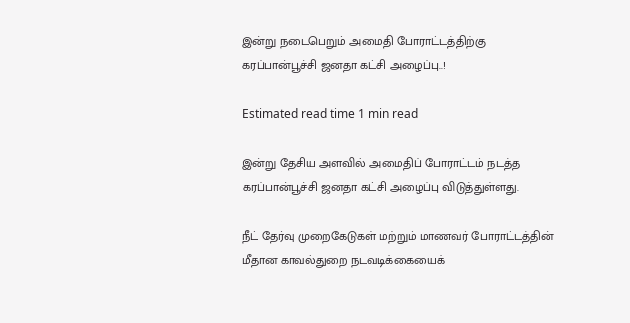இன்று நடைபெறும் அமைதி போராட்டத்திற்கு கரப்பான்பூச்சி ஜனதா கட்சி அழைப்பு..!

Estimated read time 1 min read

இன்று தேசிய அளவில் அமைதிப் போராட்டம் நடத்த கரப்பான்பூச்சி ஜனதா கட்சி அழைப்பு விடுத்துள்ளது.

நீட் தேர்வு முறைகேடுகள் மற்றும் மாணவர் போராட்டத்தின் மீதான காவல்துறை நடவடிக்கையைக்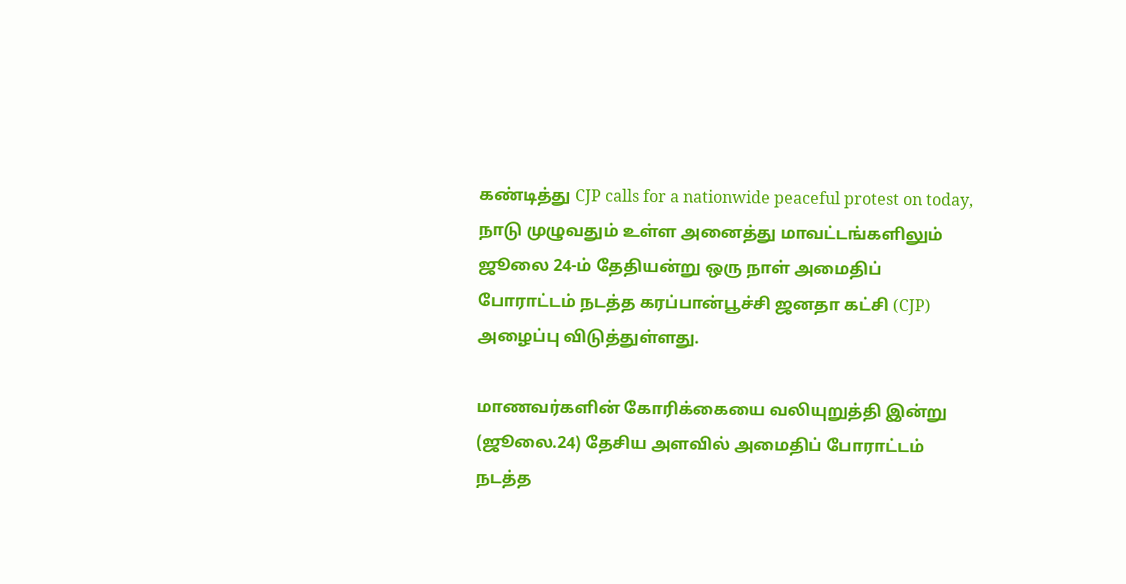கண்டித்து CJP calls for a nationwide peaceful protest on today, நாடு முழுவதும் உள்ள அனைத்து மாவட்டங்களிலும் ஜூலை 24-ம் தேதியன்று ஒரு நாள் அமைதிப் போராட்டம் நடத்த கரப்பான்பூச்சி ஜனதா கட்சி (CJP) அழைப்பு விடுத்துள்ளது.

மாணவர்களின் கோரிக்கையை வலியுறுத்தி இன்று (ஜூலை.24) தேசிய அளவில் அமைதிப் போராட்டம் நடத்த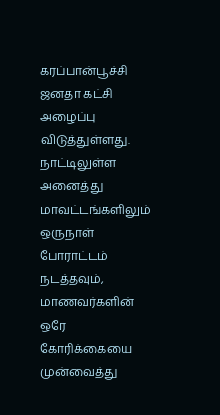கரப்பான்பூச்சி ஜனதா கட்சி அழைப்பு விடுத்துள்ளது. நாட்டிலுள்ள அனைத்து மாவட்டங்களிலும் ஒருநாள் போராட்டம் நடத்தவும், மாணவர்களின் ஒரே கோரிக்கையை முன்வைத்து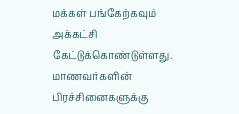மக்கள் பங்கேற்கவும் அக்கட்சி கேட்டுக்கொண்டுள்ளது. மாணவர்களின் பிரச்சினைகளுக்கு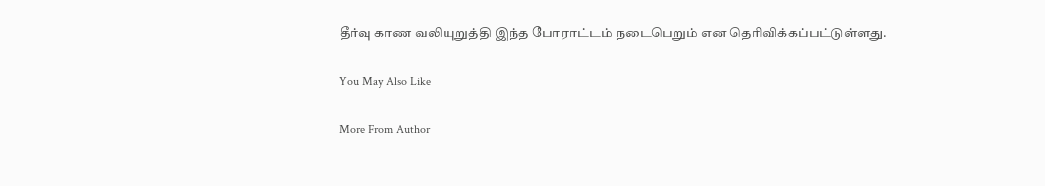தீர்வு காண வலியுறுத்தி இந்த போராட்டம் நடைபெறும் என தெரிவிக்கப்பட்டுள்ளது.

You May Also Like

More From Author